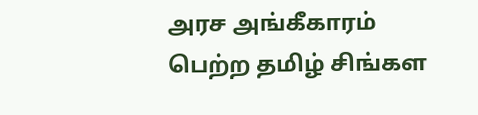அரச அங்கீகாரம் பெற்ற தமிழ் சிங்கள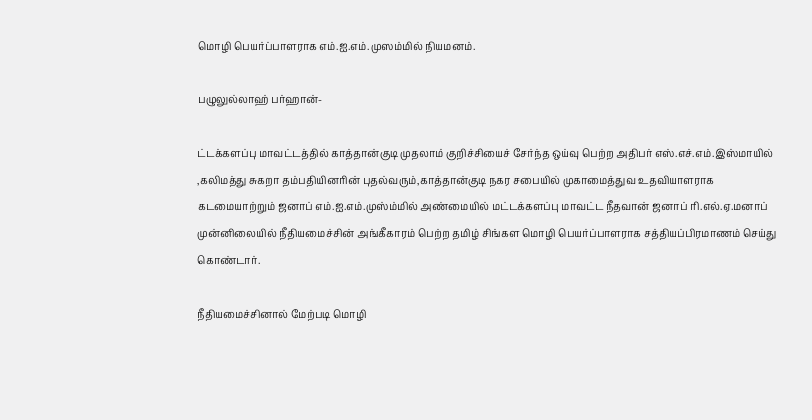மொழி பெயர்ப்பாளராக எம்.ஐ.எம்.முஸம்மில் நியமனம்.

பழுலுல்லாஹ் பர்ஹான்-

ட்டக்களப்பு மாவட்டத்தில் காத்தான்குடி முதலாம் குறிச்சியைச் சேர்ந்த ஒய்வு பெற்ற அதிபர் எஸ்.எச்.எம்.இஸ்மாயில் ,கலிமத்து சுகறா தம்பதியினரின் புதல்வரும்,காத்தான்குடி நகர சபையில் முகாமைத்துவ உதவியாளராக கடமையாற்றும் ஜனாப் எம்.ஐ.எம்.முஸ்ம்மில் அண்மையில் மட்டக்களப்பு மாவட்ட நீதவான் ஜனாப் ரி.எல்.ஏ.மனாப் முன்னிலையில் நீதியமைச்சின் அங்கீகாரம் பெற்ற தமிழ் சிங்கள மொழி பெயர்ப்பாளராக சத்தியப்பிரமாணம் செய்து கொண்டார்.

நீதியமைச்சினால் மேற்படி மொழி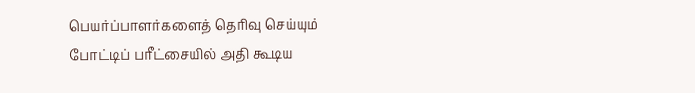பெயர்ப்பாளர்களைத் தெரிவு செய்யும் போட்டிப் பரீட்சையில் அதி கூடிய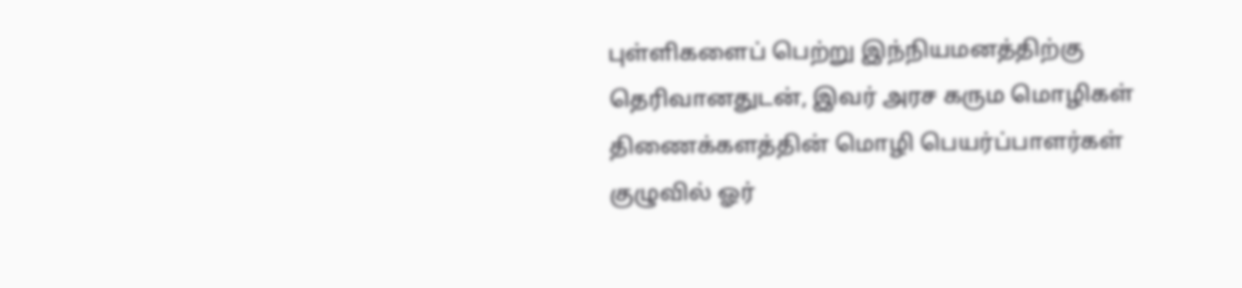புள்ளிகளைப் பெற்று இந்நியமனத்திற்கு தெரிவானதுடன், இவர் அரச கரும மொழிகள் திணைக்களத்தின் மொழி பெயர்ப்பாளர்கள் குழுவில் ஓர்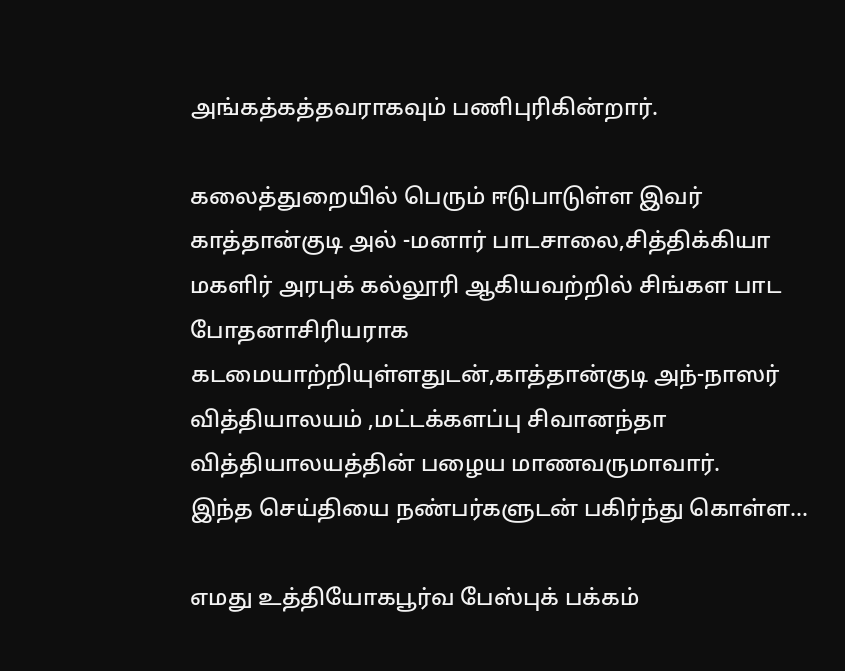அங்கத்கத்தவராகவும் பணிபுரிகின்றார்.

கலைத்துறையில் பெரும் ஈடுபாடுள்ள இவர் காத்தான்குடி அல் -மனார் பாடசாலை,சித்திக்கியா மகளிர் அரபுக் கல்லூரி ஆகியவற்றில் சிங்கள பாட போதனாசிரியராக கடமையாற்றியுள்ளதுடன்,காத்தான்குடி அந்-நாஸர் வித்தியாலயம் ,மட்டக்களப்பு சிவானந்தா வித்தியாலயத்தின் பழைய மாணவருமாவார்.
இந்த செய்தியை நண்பர்களுடன் பகிர்ந்து கொள்ள...

எமது உத்தியோகபூர்வ பேஸ்புக் பக்கம்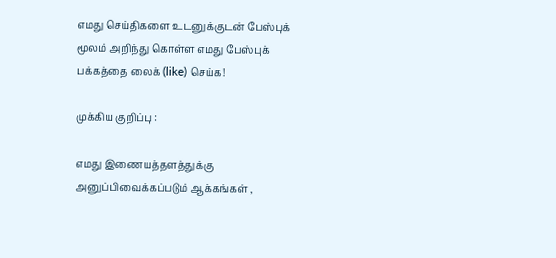எமது செய்திகளை உடனுக்குடன் பேஸ்புக் மூலம் அறிந்து கொள்ள எமது பேஸ்புக் பக்கத்தை லைக் (like) செய்க!

முக்கிய குறிப்பு :

எமது இணையத்தளத்துக்கு அனுப்பிவைக்கப்படும் ஆக்கங்கள் ,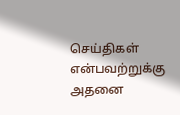செய்திகள் என்பவற்றுக்கு அதனை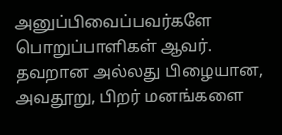அனுப்பிவைப்பவர்களே பொறுப்பாளிகள் ஆவர். தவறான அல்லது பிழையான, அவதூறு, பிறர் மனங்களை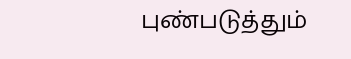புண்படுத்தும்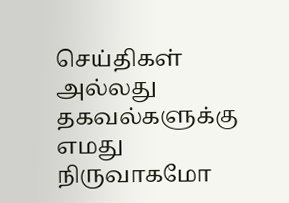செய்திகள் அல்லது தகவல்களுக்கு எமது நிருவாகமோ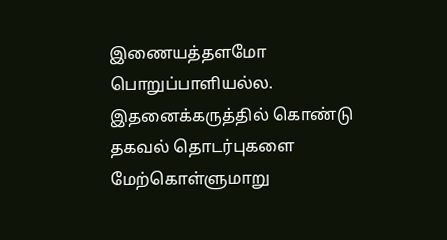இணையத்தளமோ பொறுப்பாளியல்ல. இதனைக்கருத்தில் கொண்டு தகவல் தொடர்புகளை மேற்கொள்ளுமாறு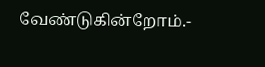வேண்டுகின்றோம்.-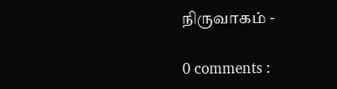நிருவாகம் -

0 comments :